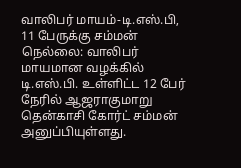வாலிபர் மாயம்-டி.எஸ்.பி, 11 பேருக்கு சம்மன்
நெல்லை: வாலிபர் மாயமான வழக்கில் டி.எஸ்.பி. உள்ளிட்ட 12 பேர் நேரில் ஆஜராகுமாறு தென்காசி கோர்ட் சம்மன் அனுப்பியுள்ளது.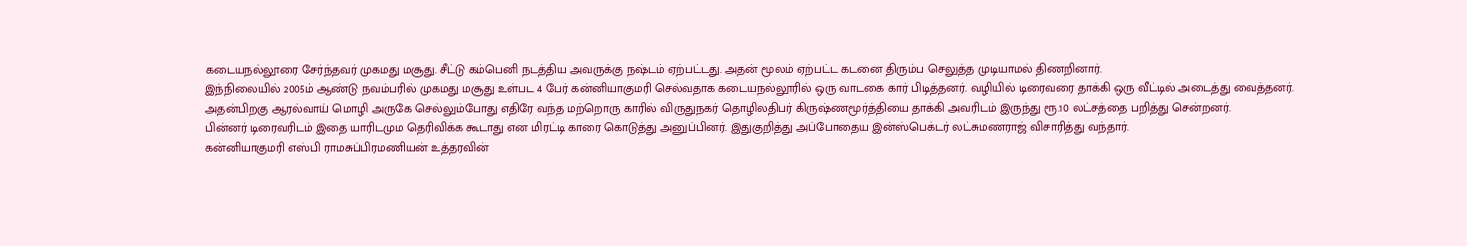கடையநல்லூரை சேர்ந்தவர் முகமது மசூது. சீட்டு கம்பெனி நடத்திய அவருக்கு நஷ்டம் ஏற்பட்டது. அதன் மூலம் ஏற்பட்ட கடனை திரும்ப செலுத்த முடியாமல் திணறினார்.
இந்நிலையில் 2005ம் ஆண்டு நவம்பரில் முகமது மசூது உள்பட 4 பேர் கன்னியாகுமரி செல்வதாக கடையநல்லூரில் ஒரு வாடகை கார் பிடித்தனர். வழியில் டிரைவரை தாக்கி ஒரு வீட்டில் அடைத்து வைத்தனர்.
அதன்பிறகு ஆரல்வாய் மொழி அருகே செல்லும்போது எதிரே வந்த மற்றொரு காரில் விருதுநகர் தொழிலதிபர் கிருஷ்ணமூர்த்தியை தாக்கி அவரிடம் இருந்து ரூ.10 லட்சத்தை பறித்து சென்றனர்.
பின்னர் டிரைவரிடம் இதை யாரிடமும தெரிவிக்க கூடாது என மிரட்டி காரை கொடுத்து அனுப்பினர். இதுகுறித்து அப்போதைய இன்ஸ்பெக்டர் லட்சுமணராஜ் விசாரித்து வந்தார்.
கன்னியாகுமரி எஸ்பி ராமசுப்பிரமணியன் உத்தரவின்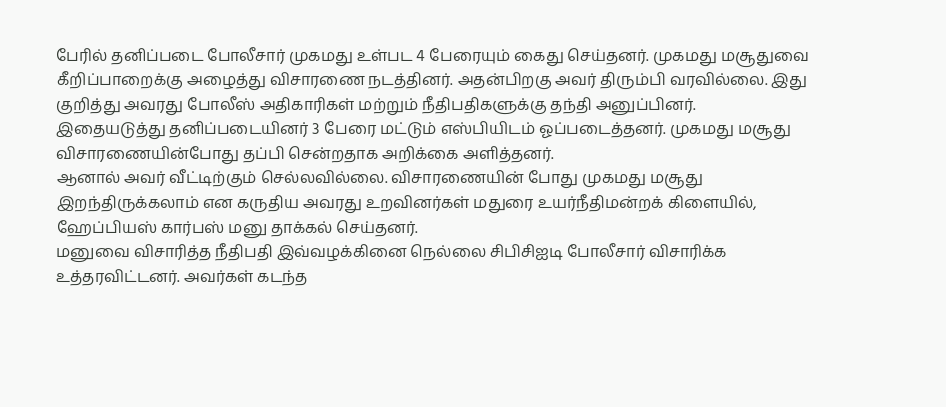பேரில் தனிப்படை போலீசார் முகமது உள்பட 4 பேரையும் கைது செய்தனர். முகமது மசூதுவை கீறிப்பாறைக்கு அழைத்து விசாரணை நடத்தினர். அதன்பிறகு அவர் திரும்பி வரவில்லை. இது குறித்து அவரது போலீஸ் அதிகாரிகள் மற்றும் நீதிபதிகளுக்கு தந்தி அனுப்பினர்.
இதையடுத்து தனிப்படையினர் 3 பேரை மட்டும் எஸ்பியிடம் ஓப்படைத்தனர். முகமது மசூது விசாரணையின்போது தப்பி சென்றதாக அறிக்கை அளித்தனர்.
ஆனால் அவர் வீட்டிற்கும் செல்லவில்லை. விசாரணையின் போது முகமது மசூது இறந்திருக்கலாம் என கருதிய அவரது உறவினர்கள் மதுரை உயர்நீதிமன்றக் கிளையில், ஹேப்பியஸ் கார்பஸ் மனு தாக்கல் செய்தனர்.
மனுவை விசாரித்த நீதிபதி இவ்வழக்கினை நெல்லை சிபிசிஐடி போலீசார் விசாரிக்க உத்தரவிட்டனர். அவர்கள் கடந்த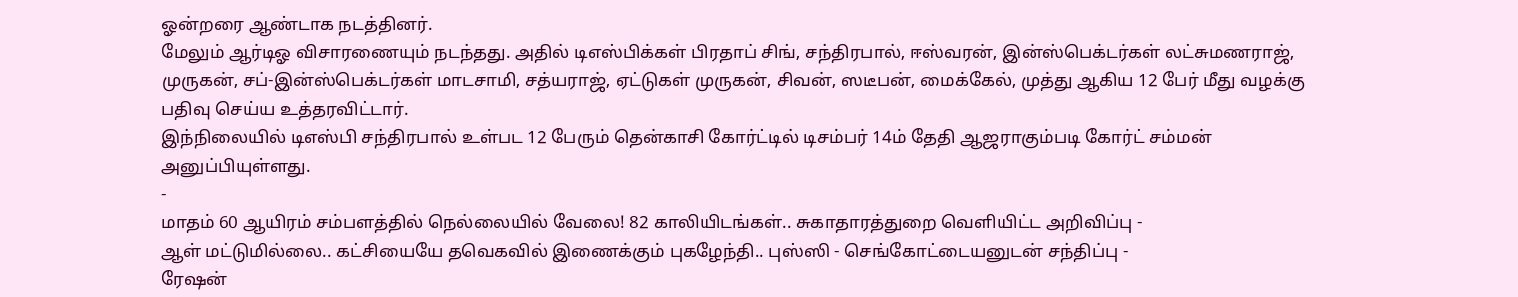ஓன்றரை ஆண்டாக நடத்தினர்.
மேலும் ஆர்டிஓ விசாரணையும் நடந்தது. அதில் டிஎஸ்பிக்கள் பிரதாப் சிங், சந்திரபால், ஈஸ்வரன், இன்ஸ்பெக்டர்கள் லட்சுமணராஜ், முருகன், சப்-இன்ஸ்பெக்டர்கள் மாடசாமி, சத்யராஜ், ஏட்டுகள் முருகன், சிவன், ஸடீபன், மைக்கேல், முத்து ஆகிய 12 பேர் மீது வழக்கு பதிவு செய்ய உத்தரவிட்டார்.
இந்நிலையில் டிஎஸ்பி சந்திரபால் உள்பட 12 பேரும் தென்காசி கோர்ட்டில் டிசம்பர் 14ம் தேதி ஆஜராகும்படி கோர்ட் சம்மன் அனுப்பியுள்ளது.
-
மாதம் 60 ஆயிரம் சம்பளத்தில் நெல்லையில் வேலை! 82 காலியிடங்கள்.. சுகாதாரத்துறை வெளியிட்ட அறிவிப்பு -
ஆள் மட்டுமில்லை.. கட்சியையே தவெகவில் இணைக்கும் புகழேந்தி.. புஸ்ஸி - செங்கோட்டையனுடன் சந்திப்பு -
ரேஷன்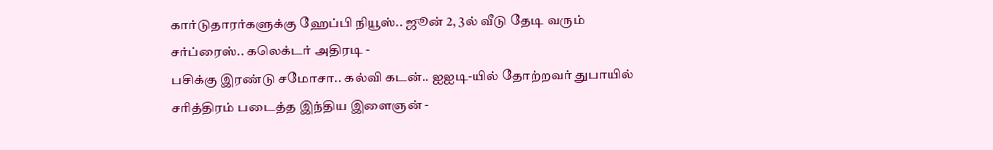கார்டுதாரர்களுக்கு ஹேப்பி நியூஸ்.. ஜூன் 2, 3ல் வீடு தேடி வரும் சர்ப்ரைஸ்.. கலெக்டர் அதிரடி -
பசிக்கு இரண்டு சமோசா.. கல்வி கடன்.. ஐஐடி-யில் தோற்றவர் துபாயில் சரித்திரம் படைத்த இந்திய இளைஞன் -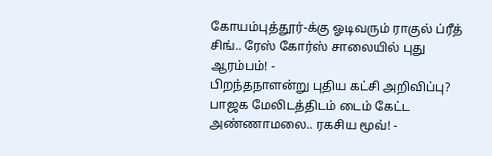கோயம்புத்தூர்-க்கு ஓடிவரும் ராகுல் ப்ரீத் சிங்.. ரேஸ் கோர்ஸ் சாலையில் புது ஆரம்பம்! -
பிறந்தநாளன்று புதிய கட்சி அறிவிப்பு? பாஜக மேலிடத்திடம் டைம் கேட்ட அண்ணாமலை.. ரகசிய மூவ்! -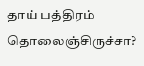தாய் பத்திரம் தொலைஞ்சிருச்சா?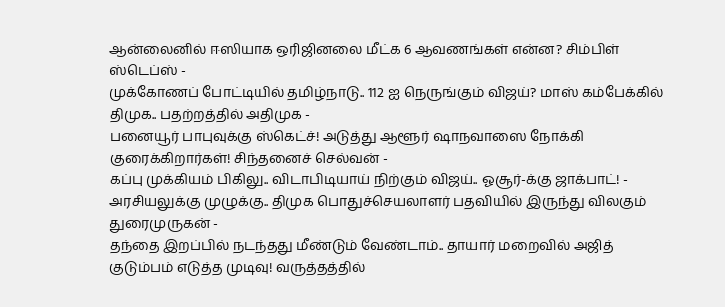ஆன்லைனில் ஈஸியாக ஒரிஜினலை மீட்க 6 ஆவணங்கள் என்ன? சிம்பிள் ஸ்டெப்ஸ் -
முக்கோணப் போட்டியில் தமிழ்நாடு.. 112 ஐ நெருங்கும் விஜய்? மாஸ் கம்பேக்கில் திமுக.. பதற்றத்தில் அதிமுக -
பனையூர் பாபுவுக்கு ஸ்கெட்ச்! அடுத்து ஆளூர் ஷாநவாஸை நோக்கி குரைக்கிறார்கள்! சிந்தனைச் செல்வன் -
கப்பு முக்கியம் பிகிலு.. விடாபிடியாய் நிற்கும் விஜய்.. ஓசூர்-க்கு ஜாக்பாட்! -
அரசியலுக்கு முழுக்கு.. திமுக பொதுச்செயலாளர் பதவியில் இருந்து விலகும் துரைமுருகன் -
தந்தை இறப்பில் நடந்தது மீண்டும் வேண்டாம்.. தாயார் மறைவில் அஜித் குடும்பம் எடுத்த முடிவு! வருத்தத்தில்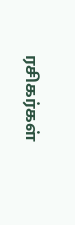ரசிகர்கள்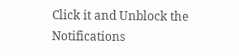Click it and Unblock the Notifications